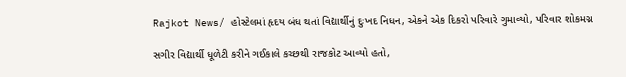Rajkot News/ હોસ્ટેલમાં હૃદય બંધ થતાં વિદ્યાર્થીનું દુઃખદ નિધન, એકને એક દિકરો પરિવારે ગુમાવ્યો, પરિવાર શોકમગ્ન

સગીર વિદ્યાર્થી ધૂળેટી કરીને ગઈકાલે કચ્છથી રાજકોટ આવ્યો હતો,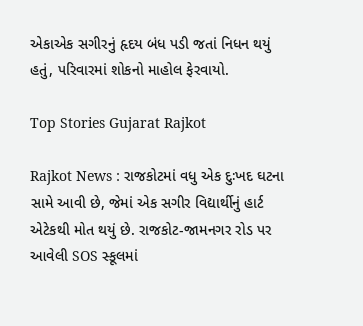એકાએક સગીરનું હૃદય બંધ પડી જતાં નિધન થયું હતું, પરિવારમાં શોકનો માહોલ ફેરવાયો.

Top Stories Gujarat Rajkot

Rajkot News : રાજકોટમાં વધુ એક દુઃખદ ઘટના સામે આવી છે, જેમાં એક સગીર વિદ્યાર્થીનું હાર્ટ એટેકથી મોત થયું છે. રાજકોટ-જામનગર રોડ પર આવેલી SOS સ્કૂલમાં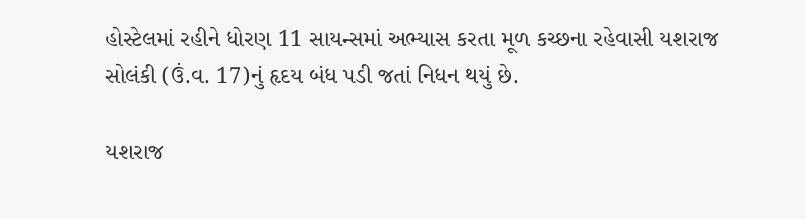હોસ્ટેલમાં રહીને ધોરણ 11 સાયન્સમાં અભ્યાસ કરતા મૂળ કચ્છના રહેવાસી યશરાજ સોલંકી (ઉં.વ. 17)નું હૃદય બંધ પડી જતાં નિધન થયું છે.

યશરાજ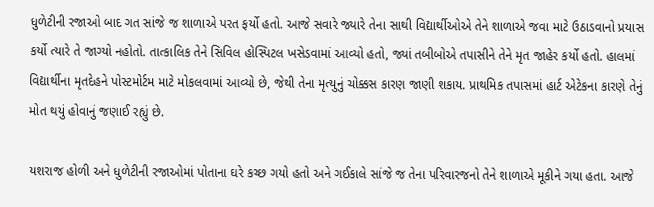ધુળેટીની રજાઓ બાદ ગત સાંજે જ શાળાએ પરત ફર્યો હતો. આજે સવારે જ્યારે તેના સાથી વિદ્યાર્થીઓએ તેને શાળાએ જવા માટે ઉઠાડવાનો પ્રયાસ કર્યો ત્યારે તે જાગ્યો નહોતો. તાત્કાલિક તેને સિવિલ હોસ્પિટલ ખસેડવામાં આવ્યો હતો, જ્યાં તબીબોએ તપાસીને તેને મૃત જાહેર કર્યો હતો. હાલમાં વિદ્યાર્થીના મૃતદેહને પોસ્ટમોર્ટમ માટે મોકલવામાં આવ્યો છે, જેથી તેના મૃત્યુનું ચોક્કસ કારણ જાણી શકાય. પ્રાથમિક તપાસમાં હાર્ટ એટેકના કારણે તેનું મોત થયું હોવાનું જણાઈ રહ્યું છે.

યશરાજ હોળી અને ધુળેટીની રજાઓમાં પોતાના ઘરે કચ્છ ગયો હતો અને ગઈકાલે સાંજે જ તેના પરિવારજનો તેને શાળાએ મૂકીને ગયા હતા. આજે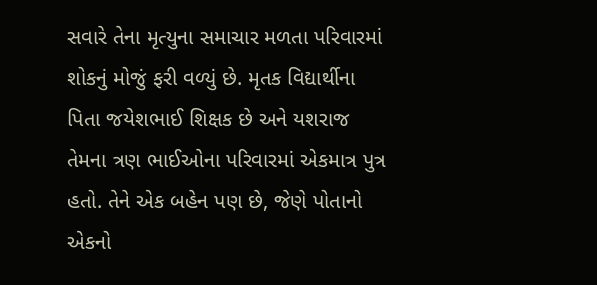સવારે તેના મૃત્યુના સમાચાર મળતા પરિવારમાં શોકનું મોજું ફરી વળ્યું છે. મૃતક વિદ્યાર્થીના પિતા જયેશભાઈ શિક્ષક છે અને યશરાજ તેમના ત્રણ ભાઈઓના પરિવારમાં એકમાત્ર પુત્ર હતો. તેને એક બહેન પણ છે, જેણે પોતાનો એકનો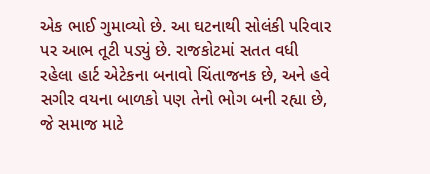એક ભાઈ ગુમાવ્યો છે. આ ઘટનાથી સોલંકી પરિવાર પર આભ તૂટી પડ્યું છે. રાજકોટમાં સતત વધી રહેલા હાર્ટ એટેકના બનાવો ચિંતાજનક છે, અને હવે સગીર વયના બાળકો પણ તેનો ભોગ બની રહ્યા છે, જે સમાજ માટે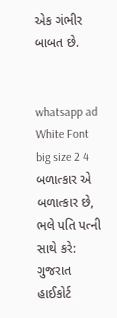એક ગંભીર બાબત છે.


whatsapp ad White Font big size 2 4 બળાત્કાર એ બળાત્કાર છે, ભલે પતિ પત્ની સાથે કરે: ગુજરાત હાઈકોર્ટ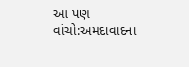આ પણ વાંચો:અમદાવાદના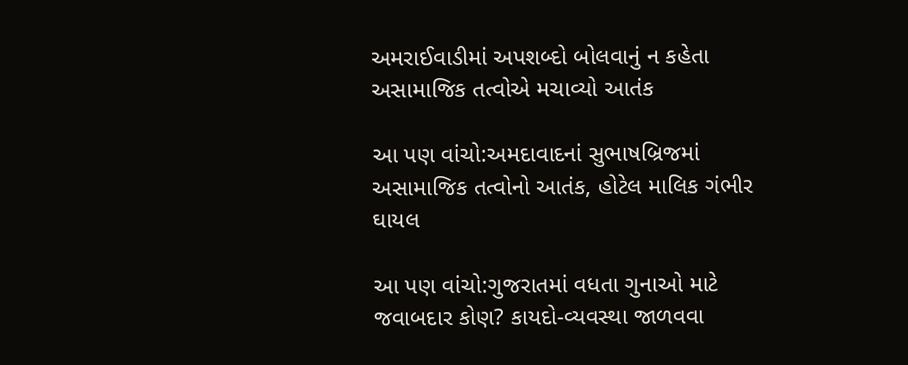અમરાઈવાડીમાં અપશબ્દો બોલવાનું ન કહેતા અસામાજિક તત્વોએ મચાવ્યો આતંક

આ પણ વાંચો:અમદાવાદનાં સુભાષબ્રિજમાં અસામાજિક તત્વોનો આતંક, હોટેલ માલિક ગંભીર ઘાયલ

આ પણ વાંચો:ગુજરાતમાં વધતા ગુનાઓ માટે જવાબદાર કોણ? કાયદો-વ્યવસ્થા જાળવવા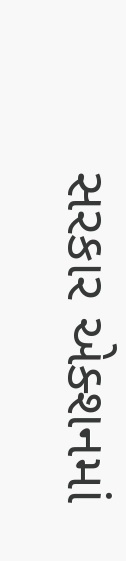સરકાર એક્શનમાં